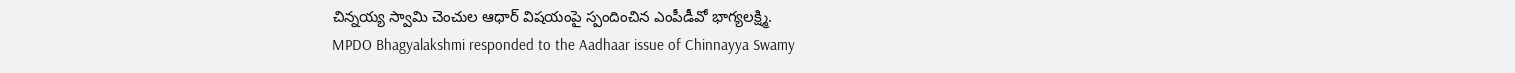చిన్నయ్య స్వామి చెంచుల ఆధార్ విషయంపై స్పందించిన ఎంపీడీవో భాగ్యలక్ష్మి.
MPDO Bhagyalakshmi responded to the Aadhaar issue of Chinnayya Swamy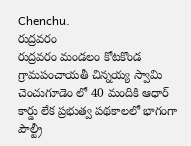Chenchu.
రుద్రవరం
రుద్రవరం మండలం కోటకొండ గ్రామపంచాయతీ చిన్నయ్య స్వామి చెంచుగూడెం లో 40 మందికి ఆధార్ కార్డు లేక ప్రభుత్వ పథకాలలో భాగంగా పౌల్ట్రీ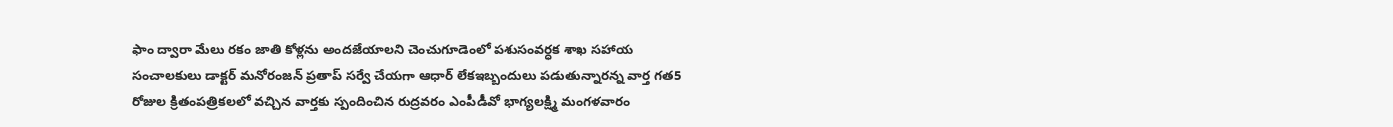ఫాం ద్వారా మేలు రకం జాతి కోళ్లను అందజేయాలని చెంచుగూడెంలో పశుసంవర్ధక శాఖ సహాయ సంచాలకులు డాక్టర్ మనోరంజన్ ప్రతాప్ సర్వే చేయగా ఆధార్ లేకఇబ్బందులు పడుతున్నారన్న వార్త గత5 రోజుల క్రితంపత్రికలలో వచ్చిన వార్తకు స్పందించిన రుద్రవరం ఎంపీడీవో భాగ్యలక్ష్మి మంగళవారం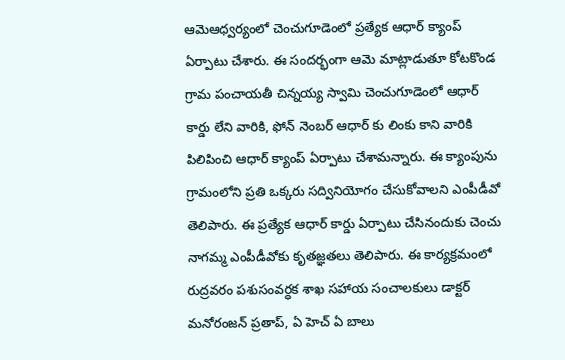ఆమెఆధ్వర్యంలో చెంచుగూడెంలో ప్రత్యేక ఆధార్ క్యాంప్ ఏర్పాటు చేశారు. ఈ సందర్భంగా ఆమె మాట్లాడుతూ కోటకొండ గ్రామ పంచాయతీ చిన్నయ్య స్వామి చెంచుగూడెంలో ఆధార్ కార్డు లేని వారికి, ఫోన్ నెంబర్ ఆధార్ కు లింకు కాని వారికి పిలిపించి ఆధార్ క్యాంప్ ఏర్పాటు చేశామన్నారు. ఈ క్యాంపును గ్రామంలోని ప్రతి ఒక్కరు సద్వినియోగం చేసుకోవాలని ఎంపీడీవో తెలిపారు. ఈ ప్రత్యేక ఆధార్ కార్డు ఏర్పాటు చేసినందుకు చెంచు నాగమ్మ ఎంపీడీవోకు కృతజ్ఞతలు తెలిపారు. ఈ కార్యక్రమంలో రుద్రవరం పశుసంవర్ధక శాఖ సహాయ సంచాలకులు డాక్టర్ మనోరంజన్ ప్రతాప్, ఏ హెచ్ ఏ బాలు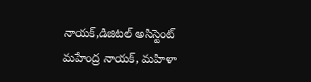నాయక్,డిజిటల్ అసిస్టెంట్ మహేంద్ర నాయక్, మహిళా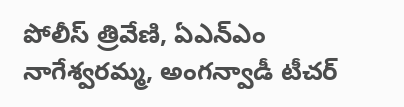పోలీస్ త్రివేణి, ఏఎన్ఎం నాగేశ్వరమ్మ, అంగన్వాడీ టీచర్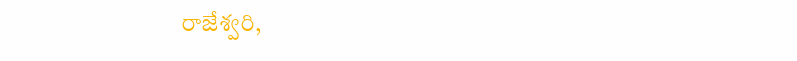రాజేశ్వరి,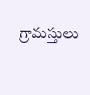గ్రామస్తులు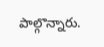పాల్గొన్నారు.